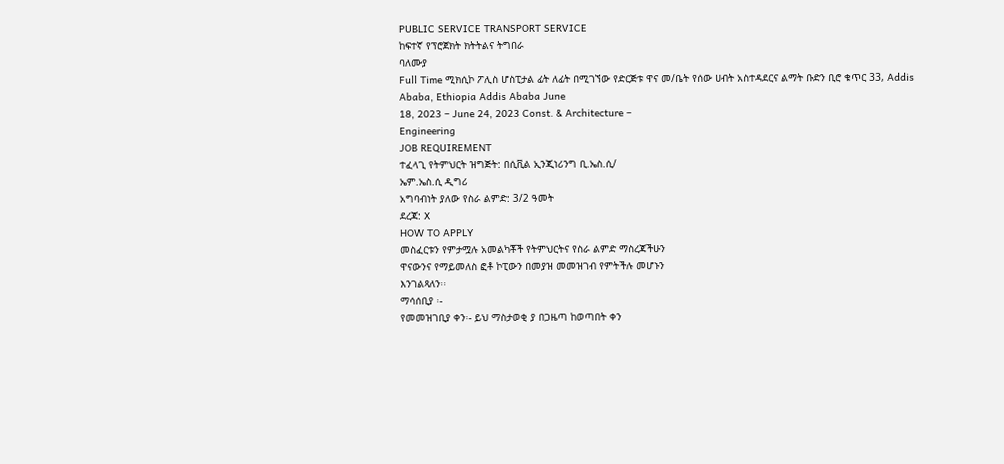PUBLIC SERVICE TRANSPORT SERVICE
ከፍተኛ የፕሮጀክት ክትትልና ትግበራ
ባለሙያ
Full Time ሚክሲኮ ፖሊስ ሆስፒታል ፊት ለፊት በሚገኘው የድርጅቱ ዋና መ/ቤት የሰው ሀብት አስተዳደርና ልማት ቡድን ቢሮ ቁጥር 33, Addis Ababa, Ethiopia Addis Ababa June
18, 2023 – June 24, 2023 Const. & Architecture –
Engineering
JOB REQUIREMENT
ተፈላጊ የትምህርት ዝግጅት: በሲቪል ኢንጂነሪንግ ቢ.ኤስ.ሲ/
ኤም.ኤስ.ሲ ዲግሪ
አግባብነት ያለው የስራ ልምድ: 3/2 ዓመት
ደረጃ: X
HOW TO APPLY
መስፈርቱን የምታሟሉ አመልካቾች የትምህርትና የስራ ልምድ ማስረጃችሁን
ዋናውንና የማይመለስ ፎቶ ኮፒውን በመያዝ መመዝገብ የምትችሉ መሆኑን
እንገልጻለን፡፡
ማሳሰቢያ ፡-
የመመዝገቢያ ቀን፡- ይህ ማስታወቂ ያ በጋዜጣ ከወጣበት ቀን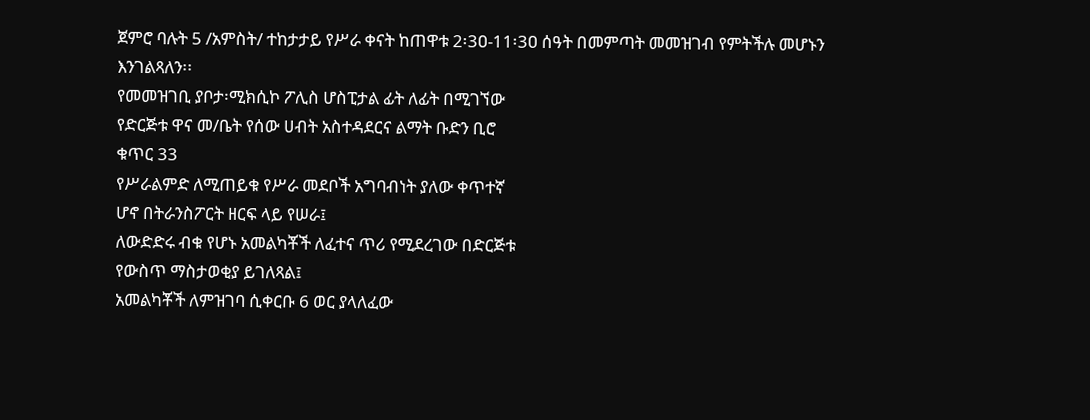ጀምሮ ባሉት 5 /አምስት/ ተከታታይ የሥራ ቀናት ከጠዋቱ 2፡3ዐ-11፡3ዐ ሰዓት በመምጣት መመዝገብ የምትችሉ መሆኑን
እንገልጻለን፡፡
የመመዝገቢ ያቦታ፡ሚክሲኮ ፖሊስ ሆስፒታል ፊት ለፊት በሚገኘው
የድርጅቱ ዋና መ/ቤት የሰው ሀብት አስተዳደርና ልማት ቡድን ቢሮ
ቁጥር 33
የሥራልምድ ለሚጠይቁ የሥራ መደቦች አግባብነት ያለው ቀጥተኛ
ሆኖ በትራንስፖርት ዘርፍ ላይ የሠራ፤
ለውድድሩ ብቁ የሆኑ አመልካቾች ለፈተና ጥሪ የሚደረገው በድርጅቱ
የውስጥ ማስታወቂያ ይገለጻል፤
አመልካቾች ለምዝገባ ሲቀርቡ 6 ወር ያላለፈው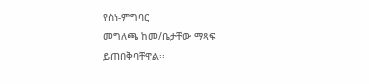የስነ-ምግባር
መግለጫ ከመ/ቤታቸው ማጻፍ ይጠበቅባቸዋል፡፡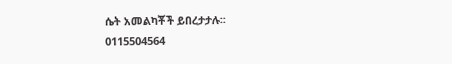ሴት አመልካቾች ይበረታታሉ፡፡
0115504564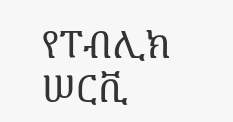የፐብሊክ ሠርቪ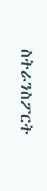ስትራንስፖርት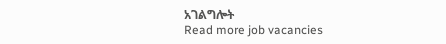አገልግሎት
Read more job vacancies